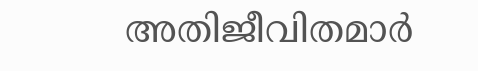അതിജീവിതമാർ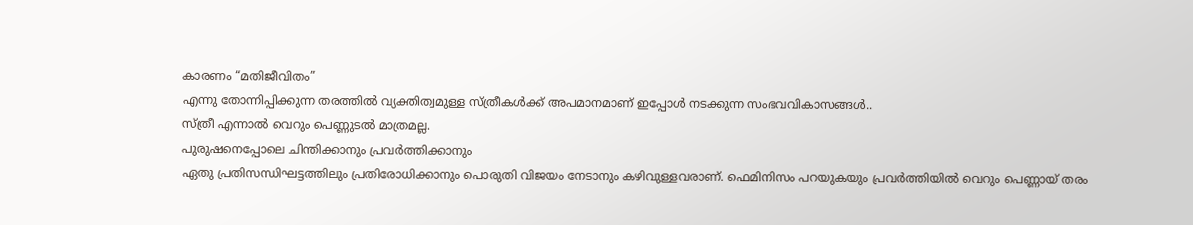കാരണം “മതിജീവിതം”
എന്നു തോന്നിപ്പിക്കുന്ന തരത്തിൽ വ്യക്തിത്വമുള്ള സ്ത്രീകൾക്ക് അപമാനമാണ് ഇപ്പോൾ നടക്കുന്ന സംഭവവികാസങ്ങൾ..
സ്ത്രീ എന്നാൽ വെറും പെണ്ണുടൽ മാത്രമല്ല.
പുരുഷനെപ്പോലെ ചിന്തിക്കാനും പ്രവർത്തിക്കാനും
ഏതു പ്രതിസന്ധിഘട്ടത്തിലും പ്രതിരോധിക്കാനും പൊരുതി വിജയം നേടാനും കഴിവുള്ളവരാണ്. ഫെമിനിസം പറയുകയും പ്രവർത്തിയിൽ വെറും പെണ്ണായ് തരം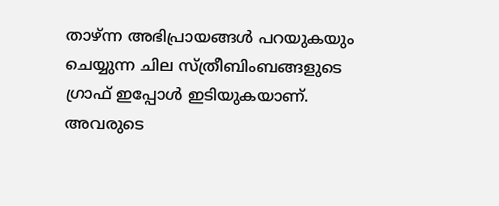താഴ്ന്ന അഭിപ്രായങ്ങൾ പറയുകയും
ചെയ്യുന്ന ചില സ്ത്രീബിംബങ്ങളുടെ ഗ്രാഫ് ഇപ്പോൾ ഇടിയുകയാണ്. അവരുടെ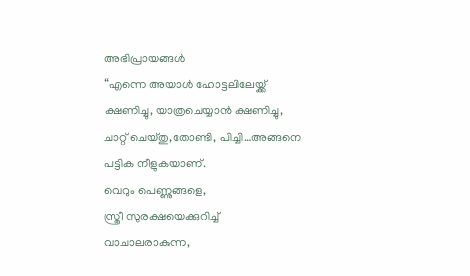അഭിപ്രായങ്ങൾ
“എന്നെ അയാൾ ഹോട്ടലിലേയ്ക്ക് ക്ഷണിച്ചു, യാത്രചെയ്യാൻ ക്ഷണിച്ചു, ചാറ്റ് ചെയ്തു,തോണ്ടി, പിച്ചി…അങ്ങനെ പട്ടിക നീളുകയാണ്.
വെറും പെണ്ണുങ്ങളെ,
സ്ത്രീ സുരക്ഷയെക്കുറിച്ച് വാചാലരാകുന്ന,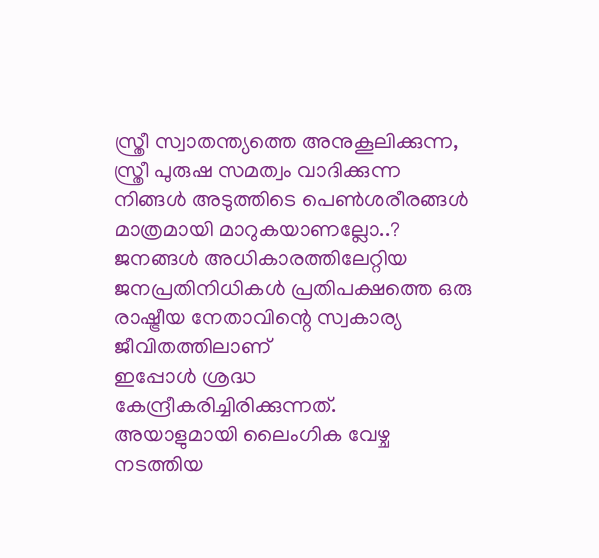സ്ത്രീ സ്വാതന്ത്യത്തെ അനുകൂലിക്കുന്ന, സ്ത്രീ പുരുഷ സമത്വം വാദിക്കുന്ന നിങ്ങൾ അടുത്തിടെ പെൺശരീരങ്ങൾ മാത്രമായി മാറുകയാണല്ലോ..?
ജനങ്ങൾ അധികാരത്തിലേറ്റിയ ജനപ്രതിനിധികൾ പ്രതിപക്ഷത്തെ ഒരു രാഷ്ട്രീയ നേതാവിന്റെ സ്വകാര്യ ജീവിതത്തിലാണ്
ഇപ്പോൾ ശ്രദ്ധ കേന്ദ്രീകരിച്ചിരിക്കുന്നത്.
അയാളുമായി ലൈംഗിക വേഴ്ച നടത്തിയ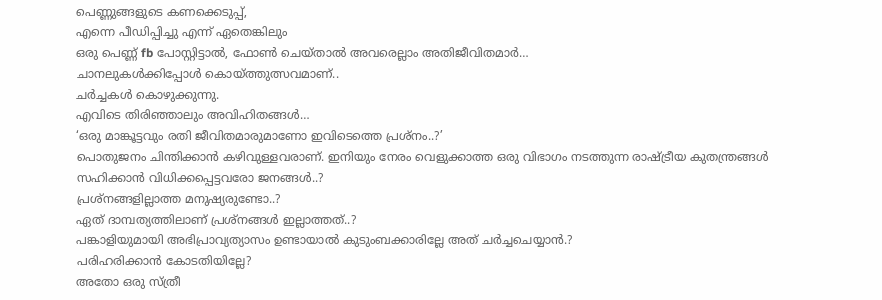പെണ്ണുങ്ങളുടെ കണക്കെടുപ്പ്,
എന്നെ പീഡിപ്പിച്ചു എന്ന് ഏതെങ്കിലും
ഒരു പെണ്ണ് fb പോസ്റ്റിട്ടാൽ, ഫോൺ ചെയ്താൽ അവരെല്ലാം അതിജീവിതമാർ…
ചാനലുകൾക്കിപ്പോൾ കൊയ്ത്തുത്സവമാണ്..
ചർച്ചകൾ കൊഴുക്കുന്നു.
എവിടെ തിരിഞ്ഞാലും അവിഹിതങ്ങൾ…
‘ഒരു മാങ്കൂട്ടവും രതി ജീവിതമാരുമാണോ ഇവിടെത്തെ പ്രശ്നം..?’
പൊതുജനം ചിന്തിക്കാൻ കഴിവുള്ളവരാണ്. ഇനിയും നേരം വെളുക്കാത്ത ഒരു വിഭാഗം നടത്തുന്ന രാഷ്ട്രീയ കുതന്ത്രങ്ങൾ സഹിക്കാൻ വിധിക്കപ്പെട്ടവരോ ജനങ്ങൾ..?
പ്രശ്നങ്ങളില്ലാത്ത മനുഷ്യരുണ്ടോ..?
ഏത് ദാമ്പത്യത്തിലാണ് പ്രശ്നങ്ങൾ ഇല്ലാത്തത്..?
പങ്കാളിയുമായി അഭിപ്രാവ്യത്യാസം ഉണ്ടായാൽ കുടുംബക്കാരില്ലേ അത് ചർച്ചചെയ്യാൻ.?
പരിഹരിക്കാൻ കോടതിയില്ലേ?
അതോ ഒരു സ്ത്രീ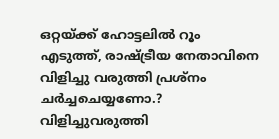ഒറ്റയ്ക്ക് ഹോട്ടലിൽ റൂം എടുത്ത്, രാഷ്ട്രീയ നേതാവിനെ വിളിച്ചു വരുത്തി പ്രശ്നം ചർച്ചചെയ്യണോ.?
വിളിച്ചുവരുത്തി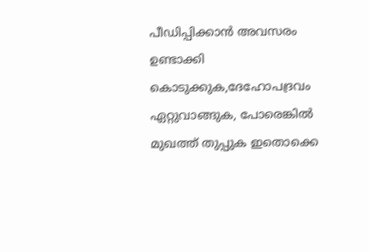പീഡിപ്പിക്കാൻ അവസരം ഉണ്ടാക്കി കൊടുക്കുക,ദേഹോപദ്രവം ഏറ്റുവാങ്ങുക, പോരെങ്കിൽ മുഖത്ത് തുപ്പുക ഇതൊക്കെ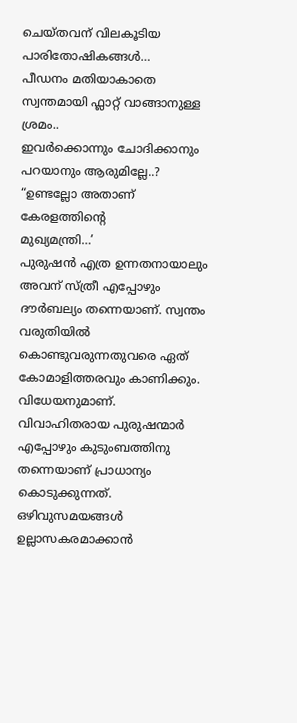ചെയ്തവന് വിലകൂടിയ പാരിതോഷികങ്ങൾ…
പീഡനം മതിയാകാതെ സ്വന്തമായി ഫ്ലാറ്റ് വാങ്ങാനുള്ള ശ്രമം..
ഇവർക്കൊന്നും ചോദിക്കാനും പറയാനും ആരുമില്ലേ..?
“ഉണ്ടല്ലോ അതാണ് കേരളത്തിന്റെ
മുഖ്യമന്ത്രി…’
പുരുഷൻ എത്ര ഉന്നതനായാലും അവന് സ്ത്രീ എപ്പോഴും ദൗർബല്യം തന്നെയാണ്. സ്വന്തം വരുതിയിൽ കൊണ്ടുവരുന്നതുവരെ ഏത് കോമാളിത്തരവും കാണിക്കും. വിധേയനുമാണ്.
വിവാഹിതരായ പുരുഷന്മാർ എപ്പോഴും കുടുംബത്തിനു തന്നെയാണ് പ്രാധാന്യം കൊടുക്കുന്നത്. ഒഴിവുസമയങ്ങൾ ഉല്ലാസകരമാക്കാൻ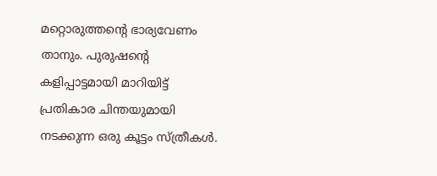മറ്റൊരുത്തന്റെ ഭാര്യവേണം താനും. പുരുഷന്റെ കളിപ്പാട്ടമായി മാറിയിട്ട് പ്രതികാര ചിന്തയുമായി നടക്കുന്ന ഒരു കൂട്ടം സ്ത്രീകൾ.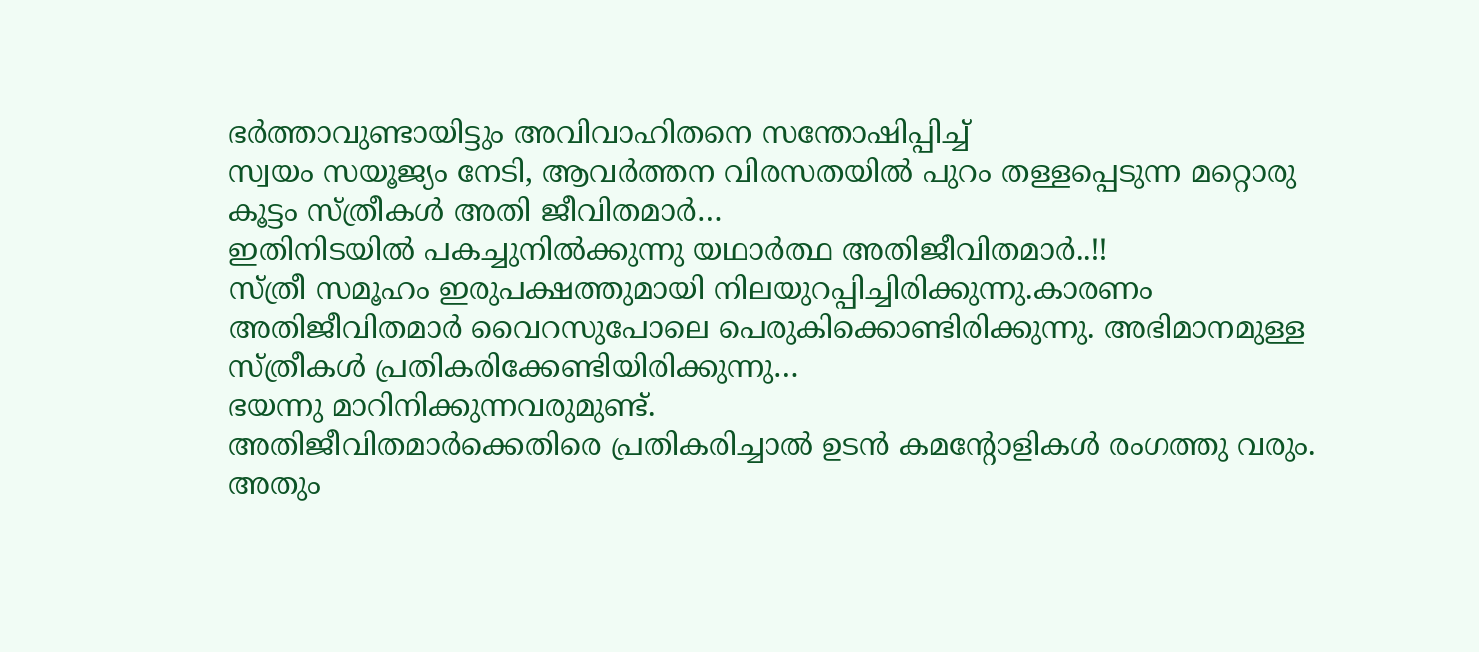ഭർത്താവുണ്ടായിട്ടും അവിവാഹിതനെ സന്തോഷിപ്പിച്ച്
സ്വയം സയൂജ്യം നേടി, ആവർത്തന വിരസതയിൽ പുറം തള്ളപ്പെടുന്ന മറ്റൊരു കൂട്ടം സ്ത്രീകൾ അതി ജീവിതമാർ…
ഇതിനിടയിൽ പകച്ചുനിൽക്കുന്നു യഥാർത്ഥ അതിജീവിതമാർ..!!
സ്ത്രീ സമൂഹം ഇരുപക്ഷത്തുമായി നിലയുറപ്പിച്ചിരിക്കുന്നു.കാരണം അതിജീവിതമാർ വൈറസുപോലെ പെരുകിക്കൊണ്ടിരിക്കുന്നു. അഭിമാനമുള്ള സ്ത്രീകൾ പ്രതികരിക്കേണ്ടിയിരിക്കുന്നു…
ഭയന്നു മാറിനിക്കുന്നവരുമുണ്ട്.
അതിജീവിതമാർക്കെതിരെ പ്രതികരിച്ചാൽ ഉടൻ കമന്റോളികൾ രംഗത്തു വരും.
അതും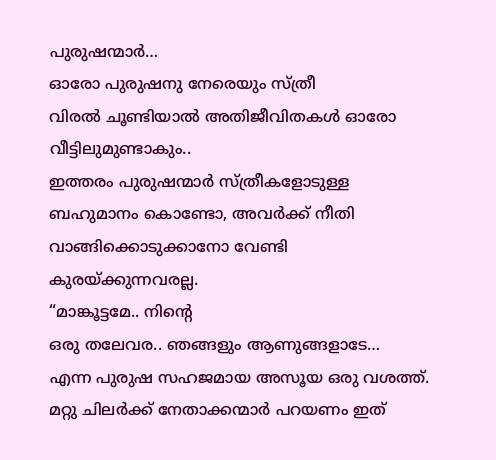പുരുഷന്മാർ…
ഓരോ പുരുഷനു നേരെയും സ്ത്രീ
വിരൽ ചൂണ്ടിയാൽ അതിജീവിതകൾ ഓരോ വീട്ടിലുമുണ്ടാകും..
ഇത്തരം പുരുഷന്മാർ സ്ത്രീകളോടുള്ള ബഹുമാനം കൊണ്ടോ, അവർക്ക് നീതി വാങ്ങിക്കൊടുക്കാനോ വേണ്ടി കുരയ്ക്കുന്നവരല്ല.
“മാങ്കൂട്ടമേ.. നിന്റെ
ഒരു തലേവര.. ഞങ്ങളും ആണുങ്ങളാടേ…
എന്ന പുരുഷ സഹജമായ അസൂയ ഒരു വശത്ത്. മറ്റു ചിലർക്ക് നേതാക്കന്മാർ പറയണം ഇത്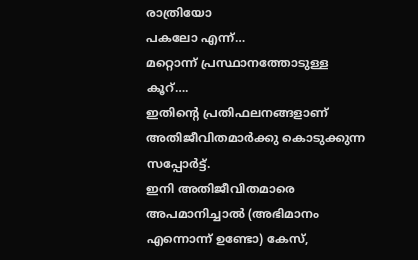രാത്രിയോ
പകലോ എന്ന്…
മറ്റൊന്ന് പ്രസ്ഥാനത്തോടുള്ള കൂറ്….
ഇതിന്റെ പ്രതിഫലനങ്ങളാണ് അതിജീവിതമാർക്കു കൊടുക്കുന്ന സപ്പോർട്ട്.
ഇനി അതിജീവിതമാരെ അപമാനിച്ചാൽ (അഭിമാനം എന്നൊന്ന് ഉണ്ടോ) കേസ്,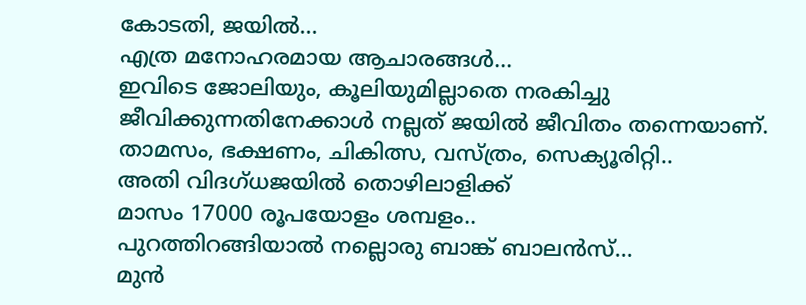കോടതി, ജയിൽ…
എത്ര മനോഹരമായ ആചാരങ്ങൾ…
ഇവിടെ ജോലിയും, കൂലിയുമില്ലാതെ നരകിച്ചു ജീവിക്കുന്നതിനേക്കാൾ നല്ലത് ജയിൽ ജീവിതം തന്നെയാണ്. താമസം, ഭക്ഷണം, ചികിത്സ, വസ്ത്രം, സെക്യൂരിറ്റി..
അതി വിദഗ്ധജയിൽ തൊഴിലാളിക്ക്
മാസം 17000 രൂപയോളം ശമ്പളം..
പുറത്തിറങ്ങിയാൽ നല്ലൊരു ബാങ്ക് ബാലൻസ്…
മുൻ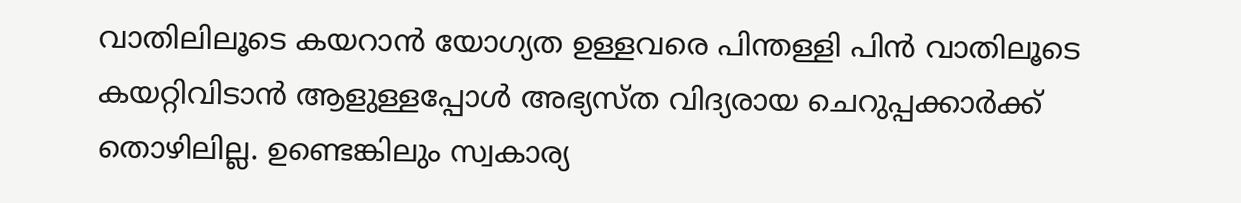വാതിലിലൂടെ കയറാൻ യോഗ്യത ഉള്ളവരെ പിന്തള്ളി പിൻ വാതിലൂടെ കയറ്റിവിടാൻ ആളുള്ളപ്പോൾ അഭ്യസ്ത വിദ്യരായ ചെറുപ്പക്കാർക്ക് തൊഴിലില്ല. ഉണ്ടെങ്കിലും സ്വകാര്യ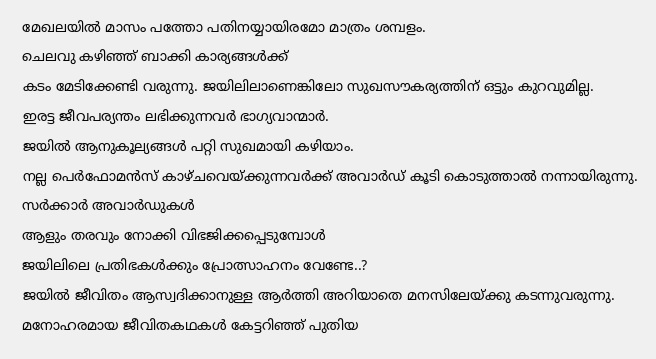മേഖലയിൽ മാസം പത്തോ പതിനയ്യായിരമോ മാത്രം ശമ്പളം.
ചെലവു കഴിഞ്ഞ് ബാക്കി കാര്യങ്ങൾക്ക്
കടം മേടിക്കേണ്ടി വരുന്നു. ജയിലിലാണെങ്കിലോ സുഖസൗകര്യത്തിന് ഒട്ടും കുറവുമില്ല.
ഇരട്ട ജീവപര്യന്തം ലഭിക്കുന്നവർ ഭാഗ്യവാന്മാർ.
ജയിൽ ആനുകൂല്യങ്ങൾ പറ്റി സുഖമായി കഴിയാം.
നല്ല പെർഫോമൻസ് കാഴ്ചവെയ്ക്കുന്നവർക്ക് അവാർഡ് കൂടി കൊടുത്താൽ നന്നായിരുന്നു.
സർക്കാർ അവാർഡുകൾ
ആളും തരവും നോക്കി വിഭജിക്കപ്പെടുമ്പോൾ
ജയിലിലെ പ്രതിഭകൾക്കും പ്രോത്സാഹനം വേണ്ടേ..?
ജയിൽ ജീവിതം ആസ്വദിക്കാനുള്ള ആർത്തി അറിയാതെ മനസിലേയ്ക്കു കടന്നുവരുന്നു.
മനോഹരമായ ജീവിതകഥകൾ കേട്ടറിഞ്ഞ് പുതിയ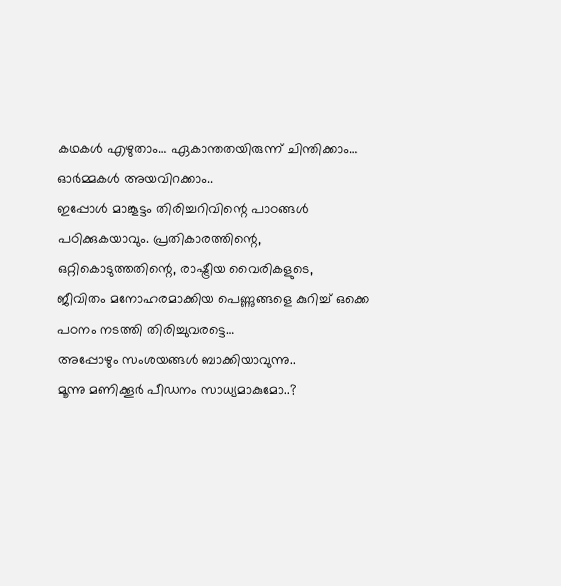കഥകൾ എഴുതാം… ഏകാന്തതയിരുന്ന് ചിന്തിക്കാം… ഓർമ്മകൾ അയവിറക്കാം..
ഇപ്പോൾ മാങ്കൂട്ടം തിരിച്ചറിവിന്റെ പാഠങ്ങൾ പഠിക്കുകയാവും. പ്രതികാരത്തിന്റെ, ഒറ്റികൊടുത്തതിന്റെ, രാഷ്ട്രീയ വൈരികളുടെ,
ജീവിതം മനോഹരമാക്കിയ പെണ്ണുങ്ങളെ കുറിച്ച് ഒക്കെ പഠനം നടത്തി തിരിച്ചുവരട്ടെ…
അപ്പോഴും സംശയങ്ങൾ ബാക്കിയാവുന്നു..
മൂന്നു മണിക്കൂർ പീഡനം സാധ്യമാകുമോ..?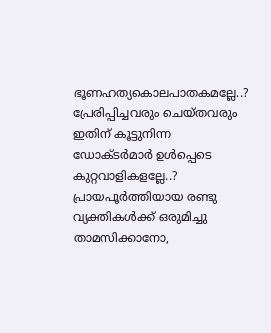ഭൂണഹത്യകൊലപാതകമല്ലേ..?
പ്രേരിപ്പിച്ചവരും ചെയ്തവരും ഇതിന് കൂട്ടുനിന്ന ഡോക്ടർമാർ ഉൾപ്പെടെ കുറ്റവാളികളല്ലേ..?
പ്രായപൂർത്തിയായ രണ്ടു വ്യക്തികൾക്ക് ഒരുമിച്ചു താമസിക്കാനോ,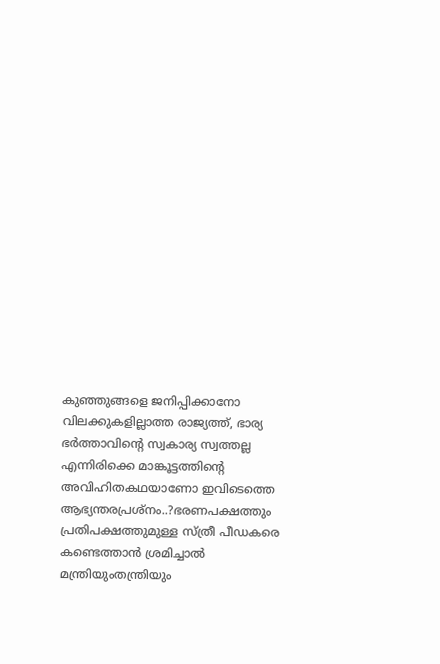കുഞ്ഞുങ്ങളെ ജനിപ്പിക്കാനോ വിലക്കുകളില്ലാത്ത രാജ്യത്ത്, ഭാര്യ ഭർത്താവിന്റെ സ്വകാര്യ സ്വത്തല്ല എന്നിരിക്കെ മാങ്കൂട്ടത്തിന്റെ അവിഹിതകഥയാണോ ഇവിടെത്തെ ആഭ്യന്തരപ്രശ്നം..?ഭരണപക്ഷത്തും പ്രതിപക്ഷത്തുമുള്ള സ്ത്രീ പീഡകരെ കണ്ടെത്താൻ ശ്രമിച്ചാൽ മന്ത്രിയുംതന്ത്രിയും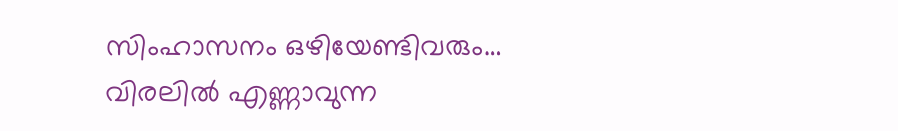സിംഹാസനം ഒഴിയേണ്ടിവരും…
വിരലിൽ എണ്ണാവുന്ന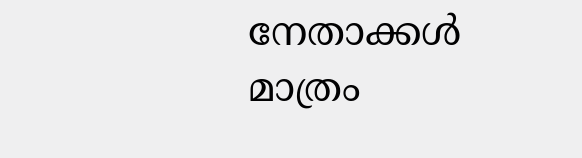നേതാക്കൾ മാത്രം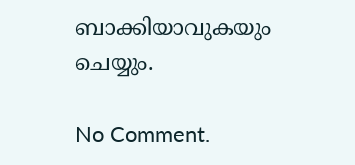ബാക്കിയാവുകയും ചെയ്യും.

No Comment.